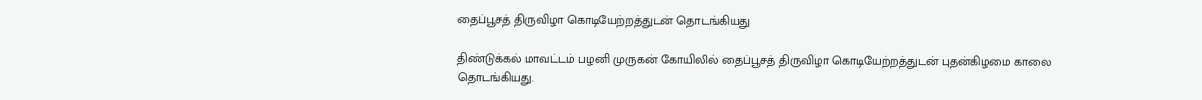தைப்பூசத் திருவிழா கொடியேற்றத்துடன் தொடங்கியது

திண்டுக்கல் மாவட்டம் பழனி முருகன் கோயிலில் தைப்பூசத் திருவிழா கொடியேற்றத்துடன் புதன்கிழமை காலை தொடங்கியது.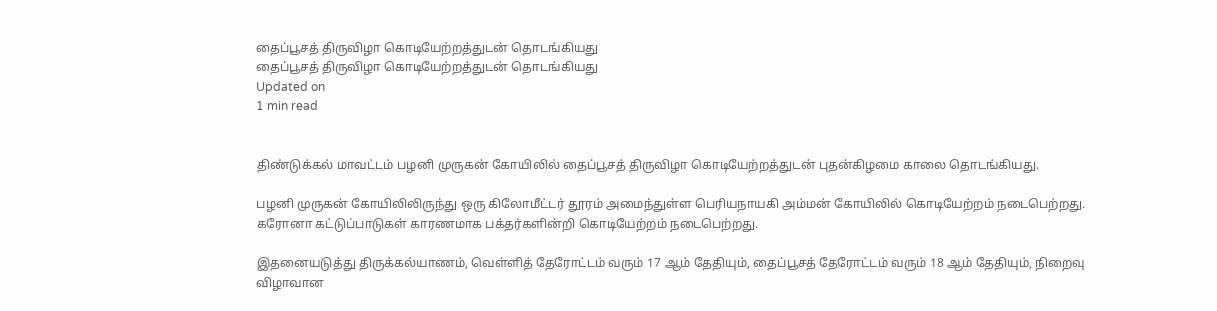தைப்பூசத் திருவிழா கொடியேற்றத்துடன் தொடங்கியது
தைப்பூசத் திருவிழா கொடியேற்றத்துடன் தொடங்கியது
Updated on
1 min read


திண்டுக்கல் மாவட்டம் பழனி முருகன் கோயிலில் தைப்பூசத் திருவிழா கொடியேற்றத்துடன் புதன்கிழமை காலை தொடங்கியது.

பழனி முருகன் கோயிலிலிருந்து ஒரு கிலோமீட்டர் தூரம் அமைந்துள்ள பெரியநாயகி அம்மன் கோயிலில் கொடியேற்றம் நடைபெற்றது. கரோனா கட்டுப்பாடுகள் காரணமாக பக்தர்களின்றி கொடியேற்றம் நடைபெற்றது.

இதனையடுத்து திருக்கல்யாணம், வெள்ளித் தேரோட்டம் வரும் 17 ஆம் தேதியும், தைப்பூசத் தேரோட்டம் வரும் 18 ஆம் தேதியும், நிறைவு விழாவான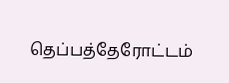தெப்பத்தேரோட்டம்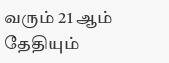வரும் 21 ஆம் தேதியும்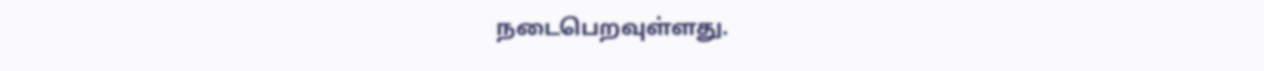நடைபெறவுள்ளது.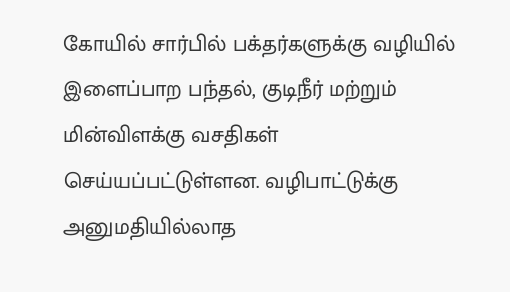கோயில் சார்பில் பக்தர்களுக்கு வழியில் இளைப்பாற பந்தல், குடிநீர் மற்றும் மின்விளக்கு வசதிகள் செய்யப்பட்டுள்ளன. வழிபாட்டுக்கு அனுமதியில்லாத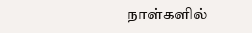நாள்களில்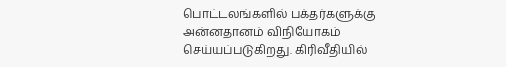பொட்டலங்களில் பக்தர்களுக்கு அன்னதானம் விநியோகம் செய்யப்படுகிறது. கிரிவீதியில்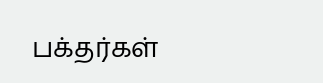பக்தர்கள்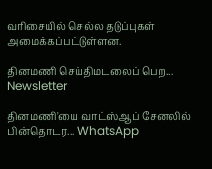வரிசையில் செல்ல தடுப்புகள் அமைக்கப்பட்டுள்ளன.

தினமணி செய்திமடலைப் பெற... Newsletter

தினமணி'யை வாட்ஸ்ஆப் சேனலில் பின்தொடர... WhatsApp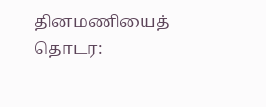தினமணியைத் தொடர: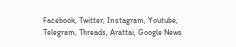Facebook, Twitter, Instagram, Youtube, Telegram, Threads, Arattai, Google News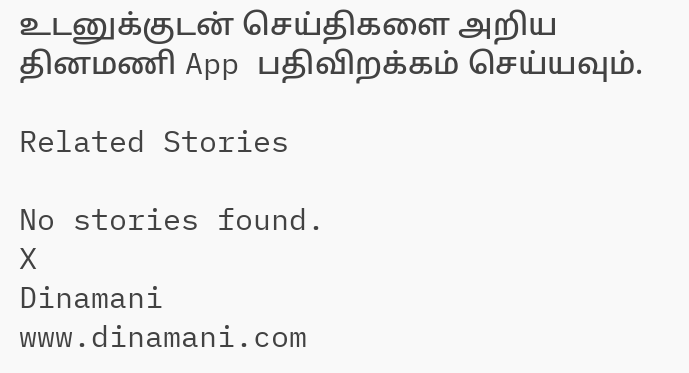உடனுக்குடன் செய்திகளை அறிய தினமணி App பதிவிறக்கம் செய்யவும்.

Related Stories

No stories found.
X
Dinamani
www.dinamani.com